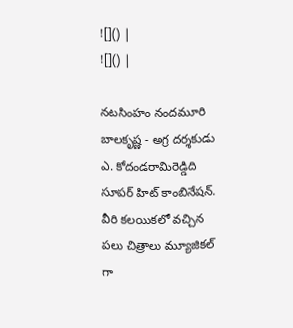![]() |
![]() |

నటసింహం నందమూరి బాలకృష్ణ - అగ్ర దర్శకుడు ఎ. కోదండరామిరెడ్డిది సూపర్ హిట్ కాంబినేషన్. వీరి కలయికలో వచ్చిన పలు చిత్రాలు మ్యూజికల్ గా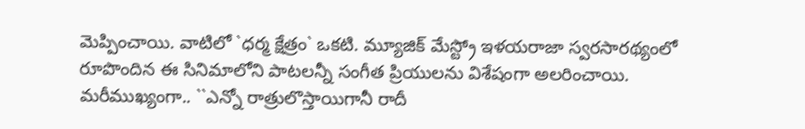మెప్పించాయి. వాటిలో `ధర్మ క్షేత్రం` ఒకటి. మ్యూజిక్ మేస్ట్రో ఇళయరాజా స్వరసారథ్యంలో రూపొందిన ఈ సినిమాలోని పాటలన్నీ సంగీత ప్రియులను విశేషంగా అలరించాయి. మరీముఖ్యంగా.. ``ఎన్నో రాత్రులొస్తాయిగానీ రాదీ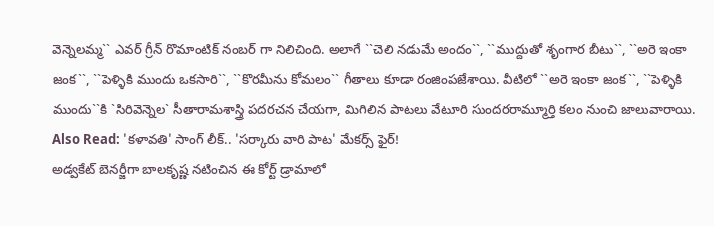వెన్నెలమ్మ`` ఎవర్ గ్రీన్ రొమాంటిక్ నంబర్ గా నిలిచింది. అలాగే ``చెలి నడుమే అందం``, ``ముద్దుతో శృంగార బీటు``, ``అరె ఇంకా జంక``, ``పెళ్ళికి ముందు ఒకసారి``, ``కొరమీను కోమలం`` గీతాలు కూడా రంజింపజేశాయి. వీటిలో ``అరె ఇంకా జంక``, ``పెళ్ళికి ముందు``కి `సిరివెన్నెల` సీతారామశాస్త్రి పదరచన చేయగా, మిగిలిన పాటలు వేటూరి సుందరరామ్మూర్తి కలం నుంచి జాలువారాయి.
Also Read: 'కళావతి' సాంగ్ లీక్.. 'సర్కారు వారి పాట' మేకర్స్ ఫైర్!
అడ్వకేట్ బెనర్జీగా బాలకృష్ణ నటించిన ఈ కోర్ట్ డ్రామాలో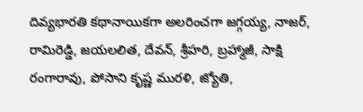దివ్యభారతి కథానాయికగా అలరించగా జగ్గయ్య, నాజర్, రామిరెడ్డి, జయలలిత, దేవన్, శ్రీహరి, బ్రహ్మాజీ, సాక్షి రంగారావు, పోసాని కృష్ణ మురళి, జ్యోతి,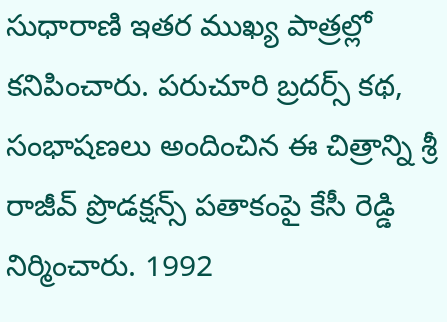సుధారాణి ఇతర ముఖ్య పాత్రల్లో కనిపించారు. పరుచూరి బ్రదర్స్ కథ, సంభాషణలు అందించిన ఈ చిత్రాన్ని శ్రీ రాజీవ్ ప్రొడక్షన్స్ పతాకంపై కేసీ రెడ్డి నిర్మించారు. 1992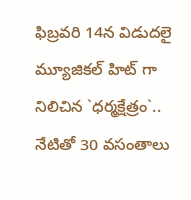ఫిబ్రవరి 14న విడుదలై మ్యూజికల్ హిట్ గా నిలిచిన `ధర్మక్షేత్రం`.. నేటితో 30 వసంతాలు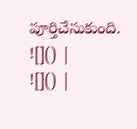పూర్తిచేసుకుంది.
![]() |
![]() |